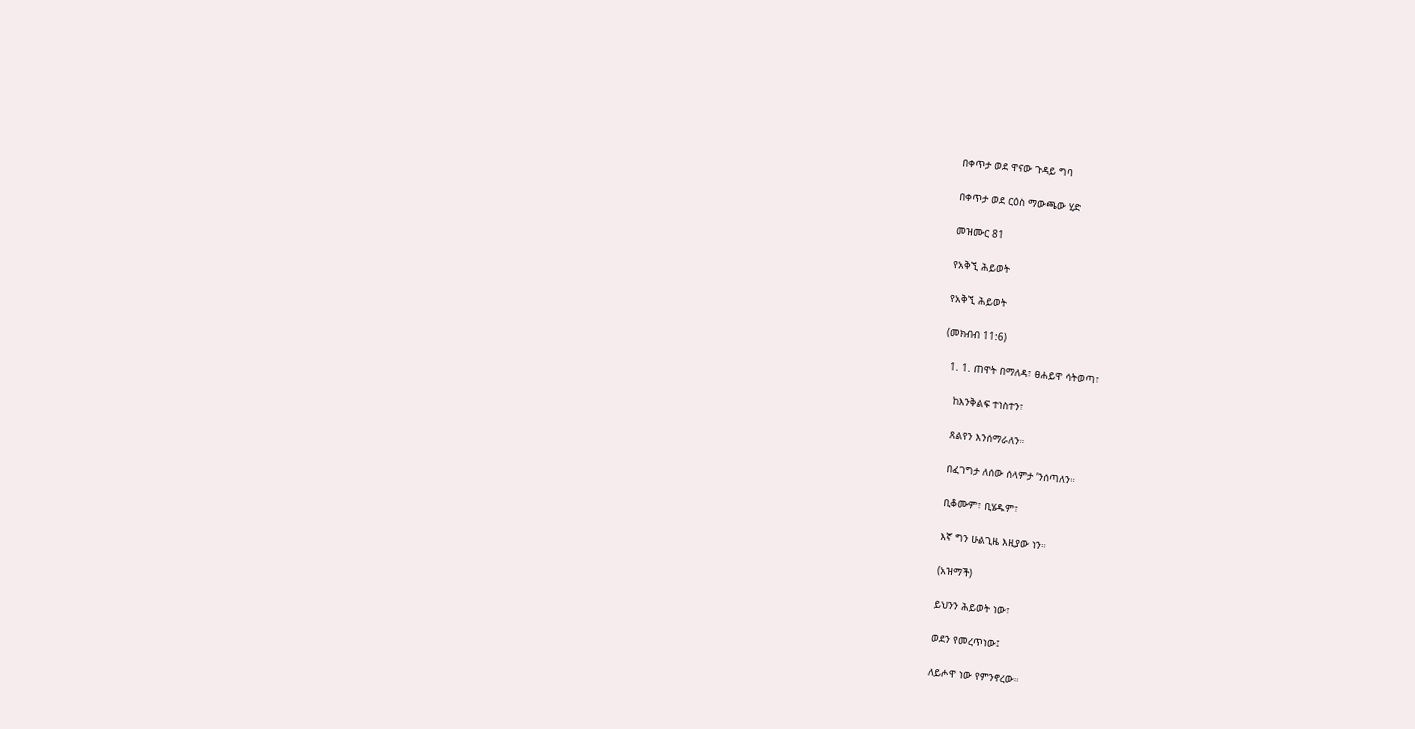በቀጥታ ወደ ዋናው ጉዳይ ግባ

በቀጥታ ወደ ርዕስ ማውጫው ሂድ

መዝሙር 81

የአቅኚ ሕይወት

የአቅኚ ሕይወት

(መክብብ 11:6)

  1. 1. ጠዋት በማለዳ፣ ፀሐይዋ ሳትወጣ፣

    ከእንቅልፍ ተነስተን፣

    ጸልየን እንሰማራለን።

    በፈገግታ ለሰው ሰላምታ ’ንሰጣለን።

    ቢቆሙም፣ ቢሄዱም፣

    እኛ ግን ሁልጊዜ እዚያው ነን።

    (አዝማች)

    ይህንን ሕይወት ነው፣

    ወደን የመረጥነው፤

    ለይሖዋ ነው የምንኖረው።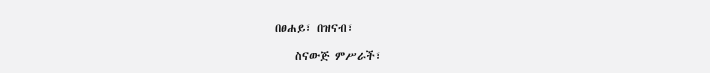በፀሐይ፣ በዝናብ፣

    ስናውጅ ምሥራች፣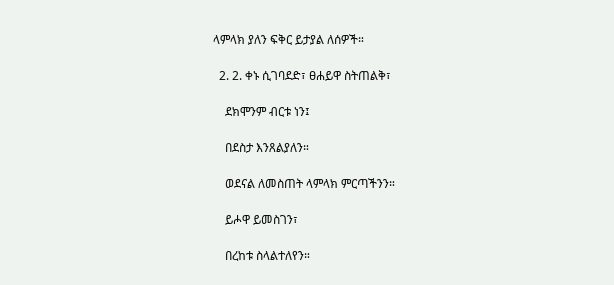ላምላክ ያለን ፍቅር ይታያል ለሰዎች።

  2. 2. ቀኑ ሲገባደድ፣ ፀሐይዋ ስትጠልቅ፣

    ደክሞንም ብርቱ ነን፤

    በደስታ እንጸልያለን።

    ወደናል ለመስጠት ላምላክ ምርጣችንን።

    ይሖዋ ይመስገን፣

    በረከቱ ስላልተለየን።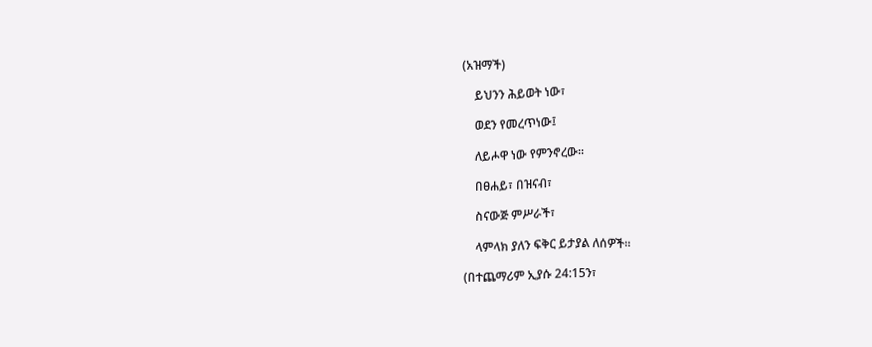(አዝማች)

    ይህንን ሕይወት ነው፣

    ወደን የመረጥነው፤

    ለይሖዋ ነው የምንኖረው።

    በፀሐይ፣ በዝናብ፣

    ስናውጅ ምሥራች፣

    ላምላክ ያለን ፍቅር ይታያል ለሰዎች።

(በተጨማሪም ኢያሱ 24:15ን፣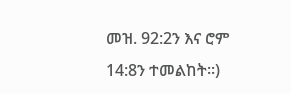መዝ. 92:2ን እና ሮም 14:8ን ተመልከት።)